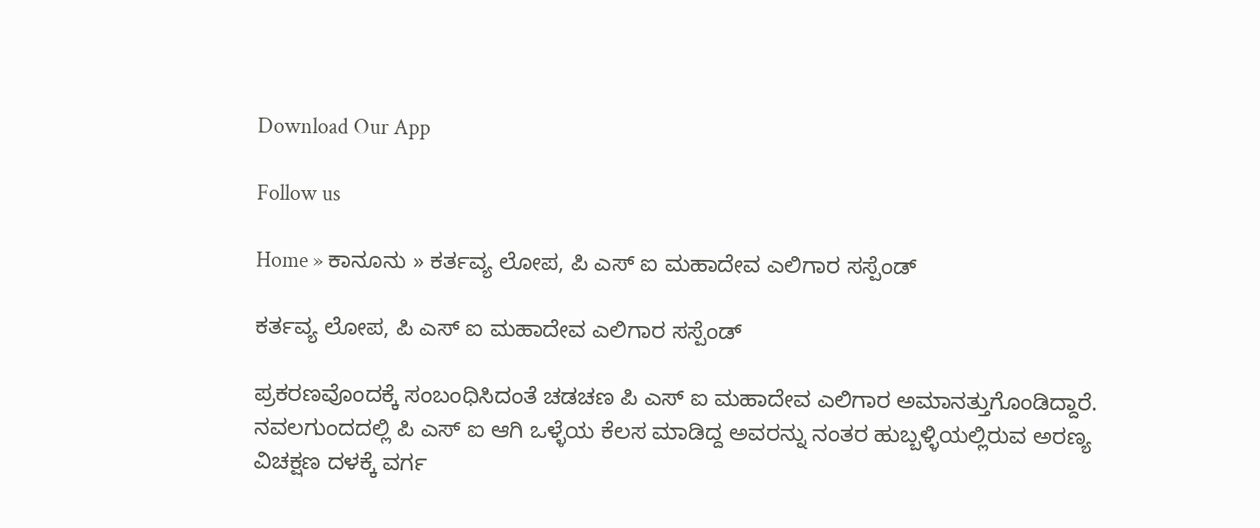Download Our App

Follow us

Home » ಕಾನೂನು » ಕರ್ತವ್ಯ ಲೋಪ, ಪಿ ಎಸ್ ಐ ಮಹಾದೇವ ಎಲಿಗಾರ ಸಸ್ಪೆಂಡ್

ಕರ್ತವ್ಯ ಲೋಪ, ಪಿ ಎಸ್ ಐ ಮಹಾದೇವ ಎಲಿಗಾರ ಸಸ್ಪೆಂಡ್

ಪ್ರಕರಣವೊಂದಕ್ಕೆ ಸಂಬಂಧಿಸಿದಂತೆ ಚಡಚಣ ಪಿ ಎಸ್ ಐ ಮಹಾದೇವ ಎಲಿಗಾರ ಅಮಾನತ್ತುಗೊಂಡಿದ್ದಾರೆ. ನವಲಗುಂದದಲ್ಲಿ ಪಿ ಎಸ್ ಐ ಆಗಿ ಒಳ್ಳೆಯ ಕೆಲಸ ಮಾಡಿದ್ದ ಅವರನ್ನು ನಂತರ ಹುಬ್ಬಳ್ಳಿಯಲ್ಲಿರುವ ಅರಣ್ಯ ವಿಚಕ್ಷಣ ದಳಕ್ಕೆ ವರ್ಗ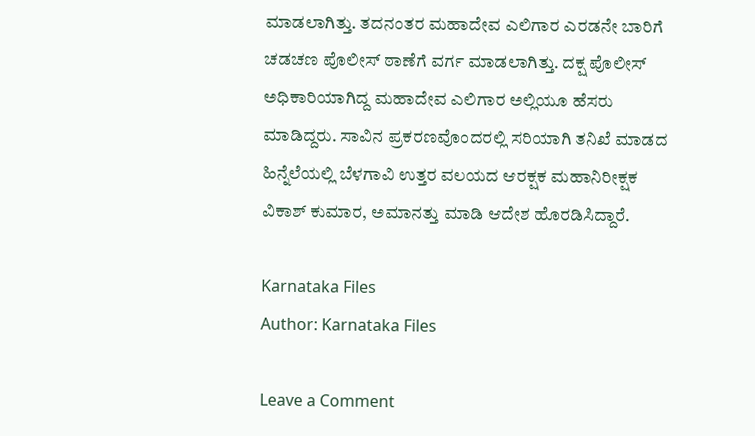ಮಾಡಲಾಗಿತ್ತು. ತದನಂತರ ಮಹಾದೇವ ಎಲಿಗಾರ ಎರಡನೇ ಬಾರಿಗೆ ಚಡಚಣ ಪೊಲೀಸ್ ಠಾಣೆಗೆ ವರ್ಗ ಮಾಡಲಾಗಿತ್ತು. ದಕ್ಷ ಪೊಲೀಸ್ ಅಧಿಕಾರಿಯಾಗಿದ್ದ ಮಹಾದೇವ ಎಲಿಗಾರ ಅಲ್ಲಿಯೂ ಹೆಸರು ಮಾಡಿದ್ದರು. ಸಾವಿನ ಪ್ರಕರಣವೊಂದರಲ್ಲಿ ಸರಿಯಾಗಿ ತನಿಖೆ ಮಾಡದ ಹಿನ್ನೆಲೆಯಲ್ಲಿ ಬೆಳಗಾವಿ ಉತ್ತರ ವಲಯದ ಆರಕ್ಷಕ ಮಹಾನಿರೀಕ್ಷಕ ವಿಕಾಶ್ ಕುಮಾರ, ಅಮಾನತ್ತು ಮಾಡಿ ಆದೇಶ ಹೊರಡಿಸಿದ್ದಾರೆ.

Karnataka Files
Author: Karnataka Files

Leave a Comment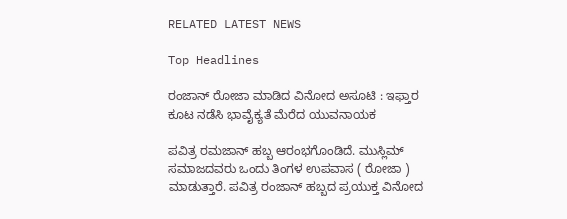RELATED LATEST NEWS

Top Headlines

ರಂಜಾನ್ ರೋಜಾ ಮಾಡಿದ ವಿನೋದ ಅಸೂಟಿ : ಇಫ್ತಾರ ಕೂಟ ನಡೆಸಿ ಭಾವೈಕ್ಯತೆ ಮೆರೆದ ಯುವನಾಯಕ

ಪವಿತ್ರ ರಮಜಾನ್ ಹಬ್ಬ ಆರಂಭಗೊಂಡಿದೆ. ಮುಸ್ಲಿಮ್ ಸಮಾಜದವರು ಒಂದು ತಿಂಗಳ ಉಪವಾಸ ( ರೋಜಾ ) ಮಾಡುತ್ತಾರೆ. ಪವಿತ್ರ ರಂಜಾನ್ ಹಬ್ಬದ ಪ್ರಯುಕ್ತ ವಿನೋದ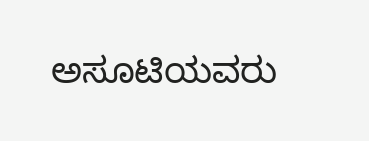ಅಸೂಟಿಯವರು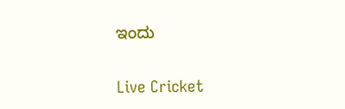ಇಂದು

Live Cricket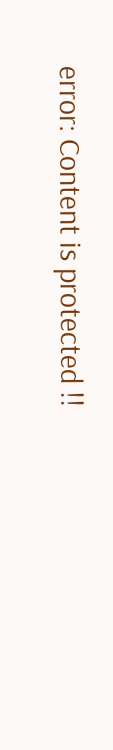error: Content is protected !!